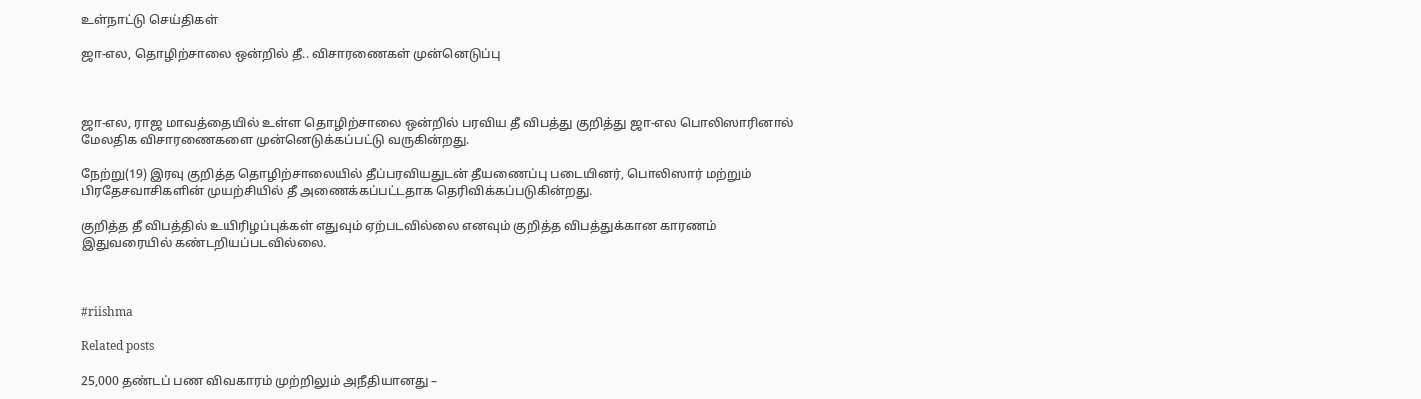உள்நாட்டு செய்திகள்

ஜா-எல, தொழிற்சாலை ஒன்றில் தீ.. விசாரணைகள் முன்னெடுப்பு



ஜா-எல, ராஜ மாவத்தையில் உள்ள தொழிற்சாலை ஒன்றில் பரவிய தீ விபத்து குறித்து ஜா-எல பொலிஸாரினால் மேலதிக விசாரணைகளை முன்னெடுக்கப்பட்டு வருகின்றது.

நேற்று(19) இரவு குறித்த தொழிற்சாலையில் தீப்பரவியதுடன் தீயணைப்பு படையினர், பொலிஸார் மற்றும் பிரதேசவாசிகளின் முயற்சியில் தீ அணைக்கப்பட்டதாக தெரிவிக்கப்படுகின்றது.

குறித்த தீ விபத்தில் உயிரிழப்புக்கள் எதுவும் ஏற்படவில்லை எனவும் குறித்த விபத்துக்கான காரணம் இதுவரையில் கண்டறியப்படவில்லை.



#riishma

Related posts

25,000 தண்டப் பண விவகாரம் முற்றிலும் அநீதியானது –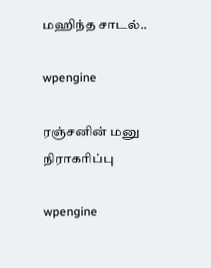மஹிந்த சாடல்..

wpengine

ரஞ்சனின் மனு நிராகரிப்பு

wpengine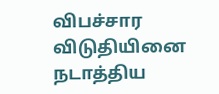விபச்சார விடுதியினை நடாத்திய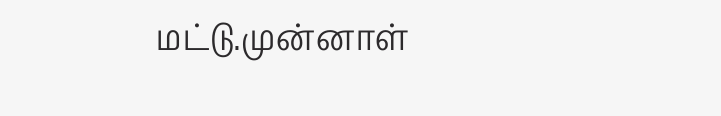மட்டு.முன்னாள்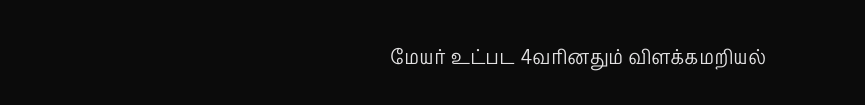மேயர் உட்பட 4வரினதும் விளக்கமறியல்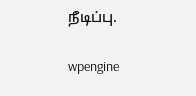நீடிப்பு.

wpengine